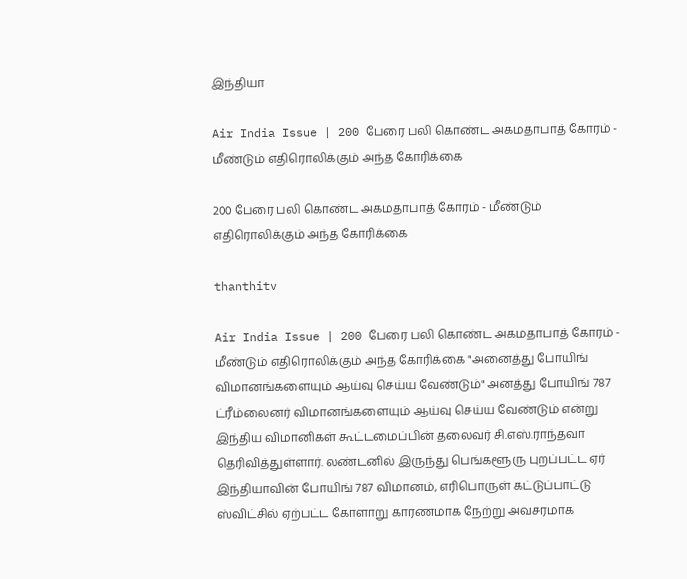இந்தியா

Air India Issue | 200 பேரை பலி கொண்ட அகமதாபாத் கோரம் - மீண்டும் எதிரொலிக்கும் அந்த கோரிக்கை

200 பேரை பலி கொண்ட அகமதாபாத் கோரம் - மீண்டும் எதிரொலிக்கும் அந்த கோரிக்கை

thanthitv

Air India Issue | 200 பேரை பலி கொண்ட அகமதாபாத் கோரம் - மீண்டும் எதிரொலிக்கும் அந்த கோரிக்கை "அனைத்து போயிங் விமானங்களையும் ஆய்வு செய்ய வேண்டும்" அனத்து போயிங் 787 ட்ரீம்லைனர் விமானங்களையும் ஆய்வு செய்ய வேண்டும் என்று இந்திய விமானிகள் கூட்டமைப்பின் தலைவர் சி.எஸ்.ராந்தவா தெரிவித்துள்ளார். லண்டனில் இருந்து பெங்களூரு புறப்பட்ட ஏர் இந்தியாவின் போயிங் 787 விமானம், எரிபொருள் கட்டுப்பாட்டு ஸ்விட்சில் ஏற்பட்ட கோளாறு காரணமாக நேற்று அவசரமாக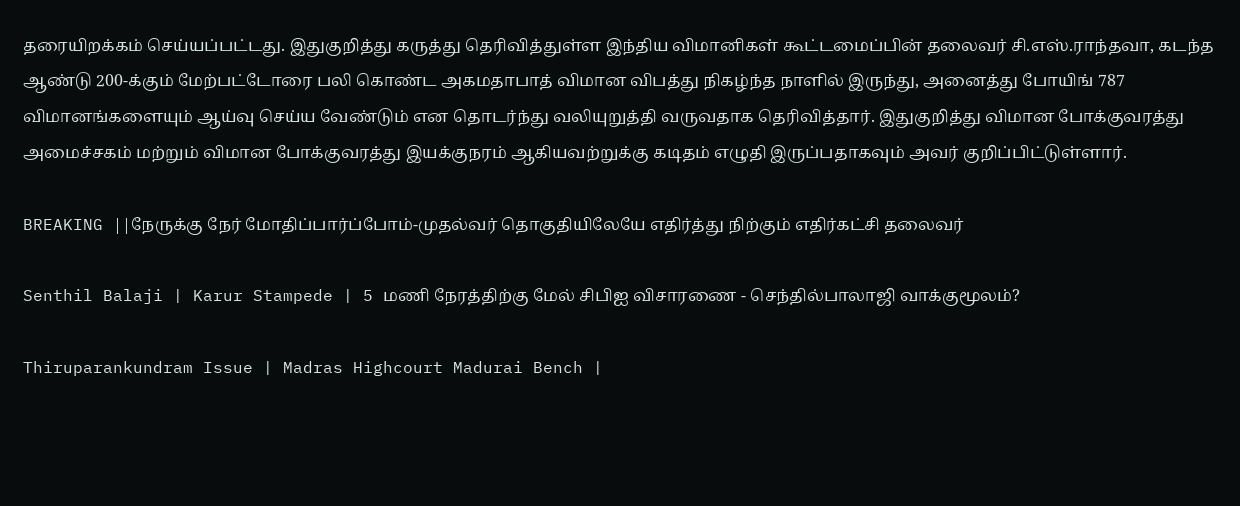தரையிறக்கம் செய்யப்பட்டது. இதுகுறித்து கருத்து தெரிவித்துள்ள இந்திய விமானிகள் கூட்டமைப்பின் தலைவர் சி.எஸ்.ராந்தவா, கடந்த ஆண்டு 200-க்கும் மேற்பட்டோரை பலி கொண்ட அகமதாபாத் விமான விபத்து நிகழ்ந்த நாளில் இருந்து, அனைத்து போயிங் 787 விமானங்களையும் ஆய்வு செய்ய வேண்டும் என தொடர்ந்து வலியுறுத்தி வருவதாக தெரிவித்தார். இதுகுறித்து விமான போக்குவரத்து அமைச்சகம் மற்றும் விமான போக்குவரத்து இயக்குநரம் ஆகியவற்றுக்கு கடிதம் எழுதி இருப்பதாகவும் அவர் குறிப்பிட்டுள்ளார்.

BREAKING ||நேருக்கு நேர் மோதிப்பார்ப்போம்-முதல்வர் தொகுதியிலேயே எதிர்த்து நிற்கும் எதிர்கட்சி தலைவர்

Senthil Balaji | Karur Stampede | 5 மணி நேரத்திற்கு மேல் சிபிஐ விசாரணை - செந்தில்பாலாஜி வாக்குமூலம்?

Thiruparankundram Issue | Madras Highcourt Madurai Bench |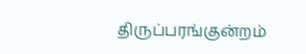திருப்பரங்குன்றம்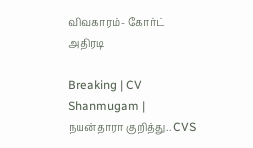விவகாரம்- கோர்ட் அதிரடி

Breaking | CV Shanmugam | நயன்தாரா குறித்து.. CVS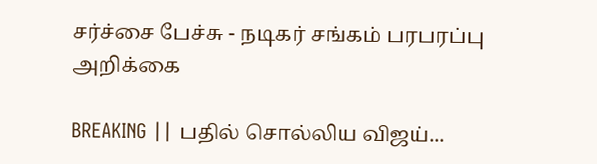சர்ச்சை பேச்சு - நடிகர் சங்கம் பரபரப்பு அறிக்கை

BREAKING || பதில் சொல்லிய விஜய்...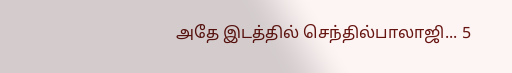அதே இடத்தில் செந்தில்பாலாஜி... 5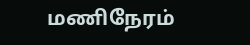மணிநேரம்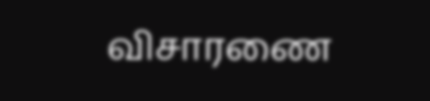விசாரணை